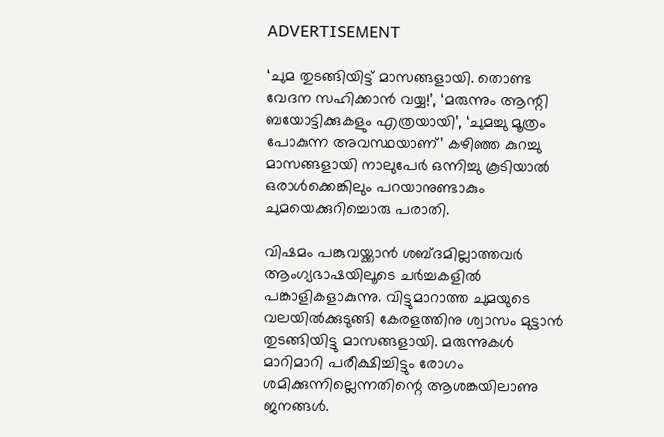ADVERTISEMENT

‘ചുമ തുടങ്ങിയിട്ട് മാസങ്ങളായി. തൊണ്ട വേദന സഹിക്കാൻ വയ്യ!’, ‘മരുന്നും ആന്റി ബയോട്ടിക്കുകളും എത്രയായി’, ‘ചുമച്ചു മൂത്രം പോകുന്ന അവസ്ഥയാണ്’ കഴിഞ്ഞ കുറച്ചു മാസങ്ങളായി നാലുപേർ ഒന്നിച്ചു കൂടിയാൽ ഒരാൾക്കെങ്കിലും പറയാനുണ്ടാകും ചുമയെക്കുറിച്ചൊരു പരാതി.

വിഷമം പങ്കുവയ്ക്കാൻ ശബ്ദമില്ലാത്തവർ ആംഗ്യഭാഷയിലൂടെ ചർച്ചകളിൽ പങ്കാളികളാകുന്നു. വിട്ടുമാറാത്ത ചുമയുടെ വലയിൽക്കുടുങ്ങി കേരളത്തിനു ശ്വാസം മുട്ടാന്‍ തുടങ്ങിയിട്ടു മാസങ്ങളായി. മരുന്നുകൾ മാറിമാറി പരീക്ഷിച്ചിട്ടും രോഗം ശമിക്കുന്നില്ലെന്നതിന്റെ ആശങ്കയിലാണു ജനങ്ങൾ.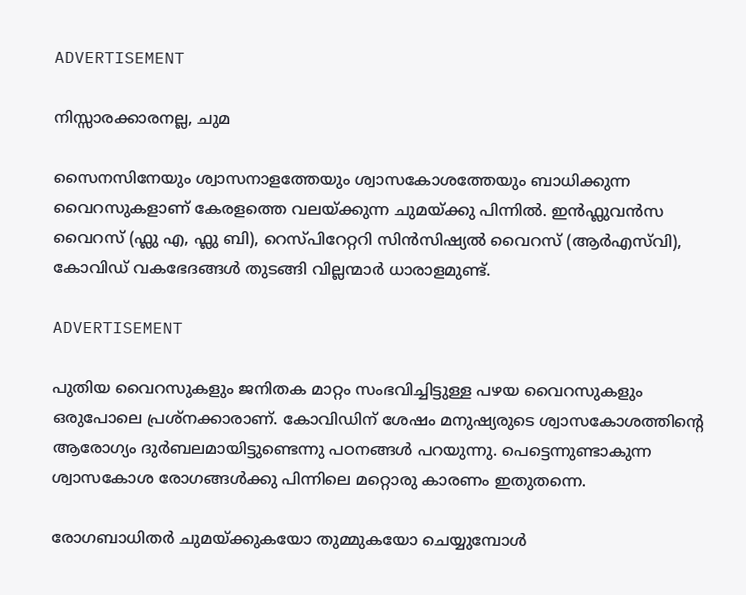ADVERTISEMENT

നിസ്സാരക്കാരനല്ല, ചുമ

സൈനസിനേയും ശ്വാസനാളത്തേയും ശ്വാസകോശത്തേയും ബാധിക്കുന്ന വൈറസുകളാണ് കേരളത്തെ വലയ്ക്കുന്ന ചുമയ്ക്കു പിന്നില്‍. ഇൻഫ്ലുവൻസ വൈറസ് (ഫ്ലു എ, ഫ്ലു ബി), റെസ്പിറേറ്ററി സിൻസിഷ്യൽ വൈറസ് (ആർഎസ്‌വി), കോവിഡ് വകഭേദങ്ങൾ തുടങ്ങി വില്ലന്മാർ ധാരാളമുണ്ട്.

ADVERTISEMENT

പുതിയ വൈറസുകളും ജനിതക മാറ്റം സംഭവിച്ചിട്ടുള്ള പഴയ വൈറസുകളും ഒരുപോലെ പ്രശ്നക്കാരാണ്. കോവിഡിന് ശേഷം മനുഷ്യരുടെ ശ്വാസകോശത്തിന്റെ ആരോഗ്യം ദുർബലമായിട്ടുണ്ടെന്നു പഠനങ്ങൾ പറയുന്നു. പെട്ടെന്നുണ്ടാകുന്ന ശ്വാസകോശ രോഗങ്ങൾക്കു പിന്നിലെ മറ്റൊരു കാരണം ഇതുതന്നെ.

രോഗബാധിതർ ചുമയ്ക്കുകയോ തുമ്മുകയോ ചെയ്യുമ്പോൾ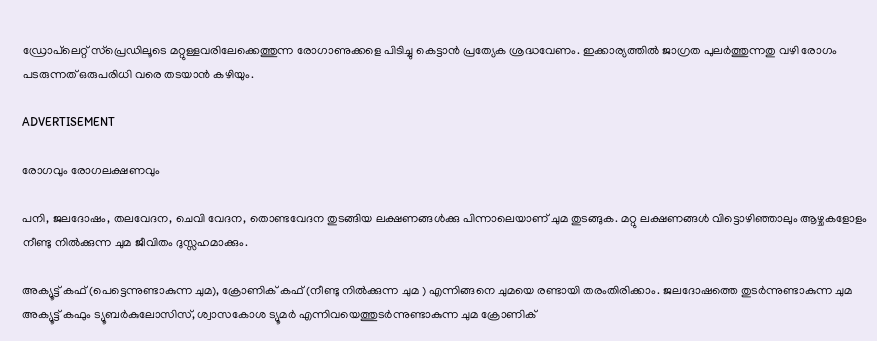ഡ്രോപ്‌ലെറ്റ് സ്പ്രെഡിലൂടെ മറ്റുള്ളവരിലേക്കെത്തുന്ന രോഗാണുക്കളെ പിടിച്ചു കെട്ടാൻ പ്രത്യേക ശ്രദ്ധവേണം. ഇക്കാര്യത്തിൽ ജാഗ്രത പുലർത്തുന്നതു വഴി രോഗം പടരുന്നത് ഒരുപരിധി വരെ തടയാൻ കഴിയും.

ADVERTISEMENT

രോഗവും രോഗലക്ഷണവും

പനി, ജലദോഷം, തലവേദന, ചെവി വേദന, തൊണ്ടവേദന തുടങ്ങിയ ലക്ഷണങ്ങൾക്കു പിന്നാലെയാണ് ചുമ തുടങ്ങുക. മറ്റു ലക്ഷണങ്ങൾ വിട്ടൊഴിഞ്ഞാലും ആഴ്ചകളോളം നീണ്ടു നിൽക്കുന്ന ചുമ ജീവിതം ദുസ്സഹമാക്കും.

അക്യൂട്ട് കഫ് (പെട്ടെന്നുണ്ടാകുന്ന ചുമ), ക്രോണിക് കഫ് (നീണ്ടു നിൽക്കുന്ന ചുമ ) എന്നിങ്ങനെ ചുമയെ രണ്ടായി തരംതിരിക്കാം. ജലദോഷത്തെ തുടർന്നുണ്ടാകുന്ന ചുമ അക്യൂട്ട് കഫും ട്യൂബർകുലോസിസ്, ശ്വാസകോശ ട്യൂമർ എന്നിവയെത്തുടർന്നുണ്ടാകുന്ന ചുമ ക്രോണിക്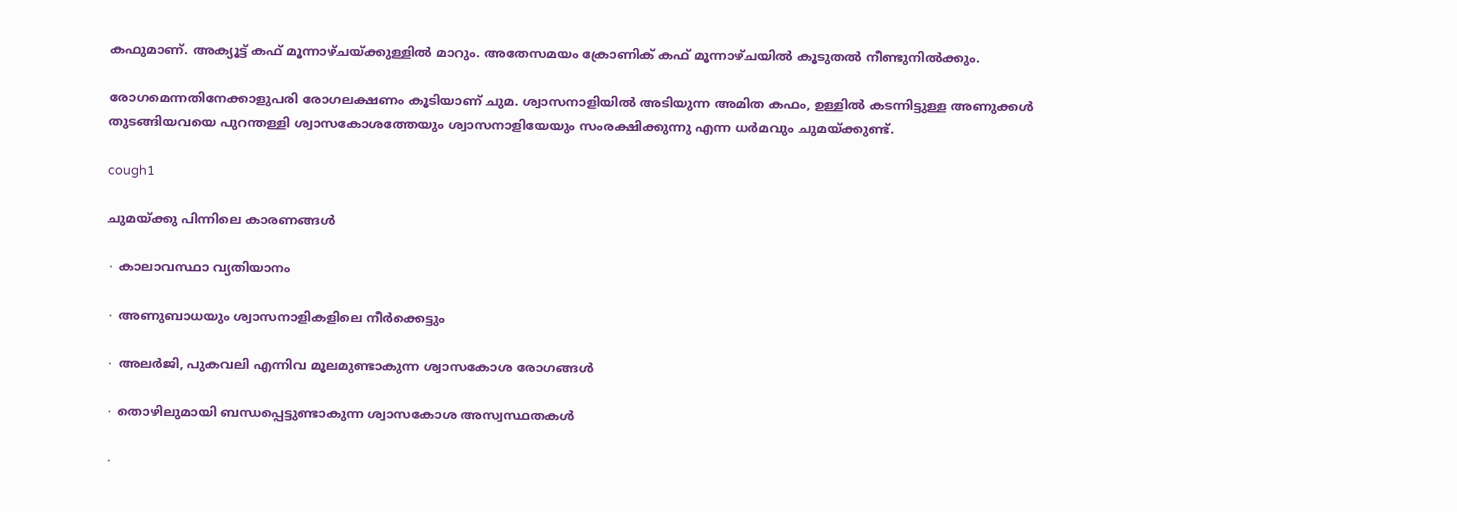കഫുമാണ്. അക്യൂട്ട് കഫ് മൂന്നാഴ്ചയ്ക്കുള്ളിൽ മാറും. അതേസമയം ക്രോണിക് കഫ് മൂന്നാഴ്ചയിൽ കൂടുതൽ നീണ്ടുനിൽക്കും.

രോഗമെന്നതിനേക്കാളുപരി രോഗലക്ഷണം കൂടിയാണ് ചുമ. ശ്വാസനാളിയിൽ അടിയുന്ന അമിത കഫം, ഉള്ളിൽ കടന്നിട്ടുള്ള അണുക്കൾ തുടങ്ങിയവയെ പുറന്തള്ളി ശ്വാസകോശത്തേയും ശ്വാസനാളിയേയും സംരക്ഷിക്കുന്നു എന്ന ധർമവും ചുമയ്ക്കുണ്ട്.

cough1

ചുമയ്ക്കു പിന്നിലെ കാരണങ്ങൾ

∙ കാലാവസ്ഥാ വ്യതിയാനം

∙ അണുബാധയും ശ്വാസനാളികളിലെ നീർക്കെട്ടും

∙ അലർജി, പുകവലി എന്നിവ മൂലമുണ്ടാകുന്ന ശ്വാസകോശ രോഗങ്ങൾ

∙ തൊഴിലുമായി ബന്ധപ്പെട്ടുണ്ടാകുന്ന ശ്വാസകോശ അസ്വസ്ഥതകൾ

∙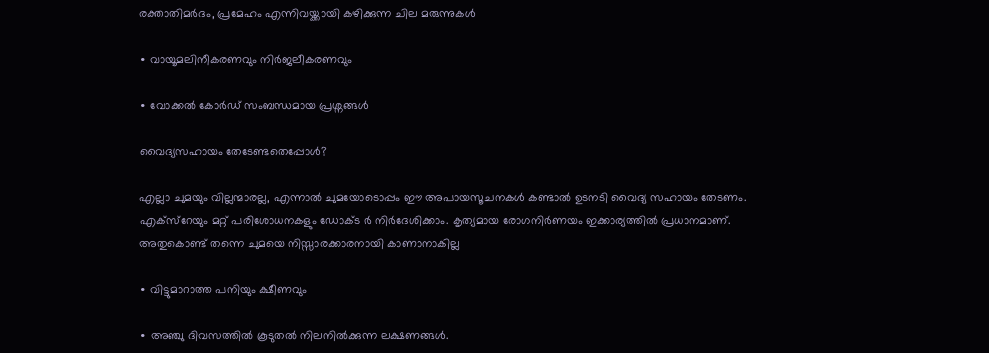രക്താതിമർദം, പ്രമേഹം എന്നിവയ്ക്കായി കഴിക്കുന്ന ചില മരുന്നുകൾ

∙ വായൂമലിനീകരണവും നിർജലീകരണവും

∙ വോക്കൽ കോർഡ് സംബന്ധമായ പ്രശ്നങ്ങൾ

വൈദ്യസഹായം തേടേണ്ടതെപ്പോൾ?

എല്ലാ ചുമയും വില്ലന്മാരല്ല, എന്നാൽ ചുമയോടൊപ്പം ഈ അപായസൂചനകൾ കണ്ടാൽ ഉടനടി വൈദ്യ സഹായം തേടണം. എക്സ്റേയും മറ്റ് പരിശോധനകളും ഡോക്ട ര്‍ നിർദേശിക്കാം. കൃത്യമായ രോഗനിർണയം ഇക്കാര്യത്തിൽ പ്രധാനമാണ്. അതുകൊണ്ട് തന്നെ ചുമയെ നിസ്സാരക്കാരനായി കാണാനാകില്ല

∙ വിട്ടുമാറാത്ത പനിയും ക്ഷീണവും

∙ അഞ്ചു ദിവസത്തിൽ കൂടുതൽ നിലനിൽക്കുന്ന ലക്ഷണങ്ങൾ.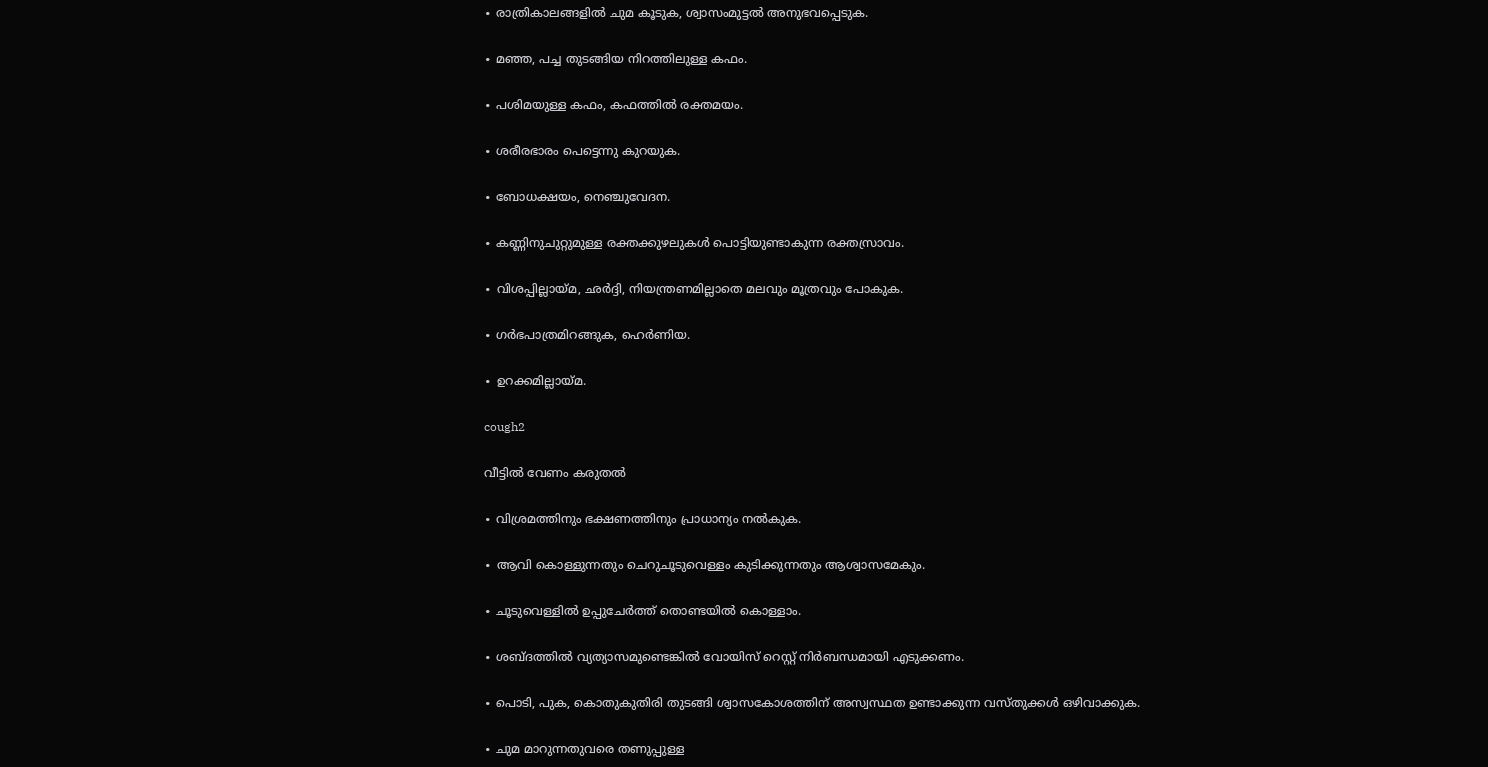∙ രാത്രികാലങ്ങളിൽ ചുമ കൂടുക, ശ്വാസംമുട്ടൽ അനുഭവപ്പെടുക.

∙ മഞ്ഞ, പച്ച തുടങ്ങിയ നിറത്തിലുള്ള കഫം.

∙ പശിമയുള്ള കഫം, കഫത്തിൽ രക്തമയം.

∙ ശരീരഭാരം പെട്ടെന്നു കുറയുക.

∙ ബോധക്ഷയം, നെഞ്ചുവേദന.

∙ കണ്ണിനുചുറ്റുമുള്ള രക്തക്കുഴലുകൾ പൊട്ടിയുണ്ടാകുന്ന രക്തസ്രാവം.

∙ വിശപ്പില്ലായ്മ, ഛർദ്ദി, നിയന്ത്രണമില്ലാതെ മലവും മൂത്രവും പോകുക.

∙ ഗർഭപാത്രമിറങ്ങുക, ഹെർണിയ.

∙ ഉറക്കമില്ലായ്മ.

cough2

വീട്ടിൽ വേണം കരുതൽ

∙ വിശ്രമത്തിനും ഭക്ഷണത്തിനും പ്രാധാന്യം നൽകുക.

∙ ആവി കൊള്ളുന്നതും ചെറുചൂടുവെള്ളം കുടിക്കുന്നതും ആശ്വാസമേകും.

∙ ചൂടുവെള്ളിൽ ഉപ്പുചേർത്ത് തൊണ്ടയിൽ കൊള്ളാം.

∙ ശബ്ദത്തിൽ വ്യത്യാസമുണ്ടെങ്കിൽ വോയിസ് റെസ്റ്റ് നിർബന്ധമായി എടുക്കണം.

∙ പൊടി, പുക, കൊതുകുതിരി തുടങ്ങി ശ്വാസകോശത്തിന് അസ്വസ്ഥത ഉണ്ടാക്കുന്ന വസ്തുക്കൾ ഒഴിവാക്കുക.

∙ ചുമ മാറുന്നതുവരെ തണുപ്പുള്ള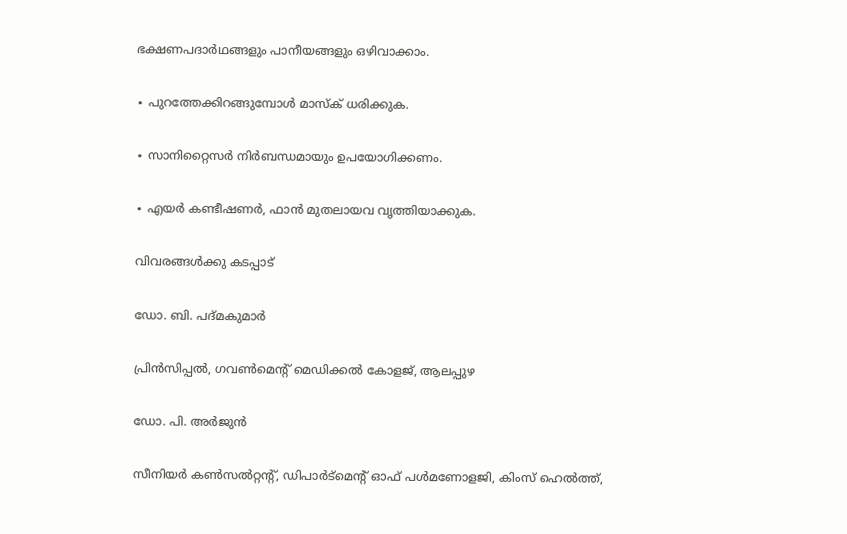ഭക്ഷണപദാർഥങ്ങളും പാനീയങ്ങളും ഒഴിവാക്കാം.

∙ പുറത്തേക്കിറങ്ങുമ്പോൾ മാസ്ക് ധരിക്കുക.

∙ സാനിറ്റൈസർ നിർബന്ധമായും ഉപയോഗിക്കണം.

∙ എയർ കണ്ടീഷണർ, ഫാൻ മുതലായവ വൃത്തിയാക്കുക.

വിവരങ്ങൾക്കു കടപ്പാട്

ഡോ. ബി. പദ്മകുമാർ

പ്രിൻസിപ്പൽ, ഗവൺമെന്റ് മെഡിക്കൽ കോളജ്, ആലപ്പുഴ

ഡോ. പി. അർജുൻ

സീനിയർ കൺസൽറ്റന്റ്, ഡിപാർട്മെന്റ് ഓഫ് പൾമണോളജി, കിംസ് ഹെൽത്ത്,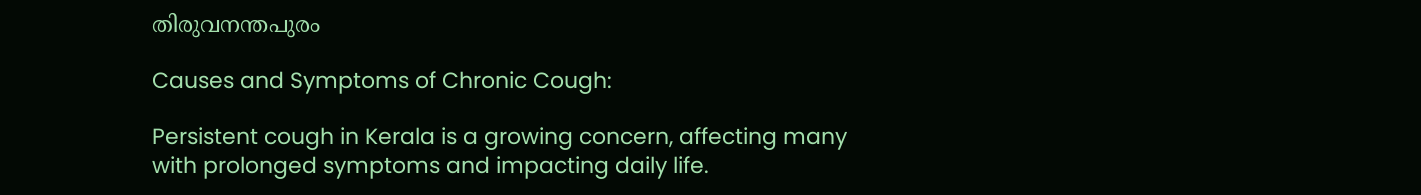തിരുവനന്തപുരം

Causes and Symptoms of Chronic Cough:

Persistent cough in Kerala is a growing concern, affecting many with prolonged symptoms and impacting daily life.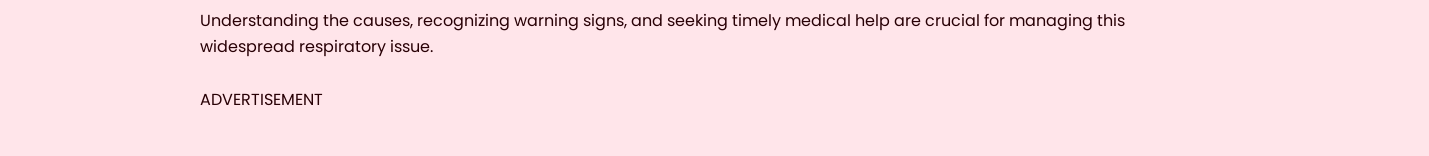Understanding the causes, recognizing warning signs, and seeking timely medical help are crucial for managing this widespread respiratory issue.

ADVERTISEMENT